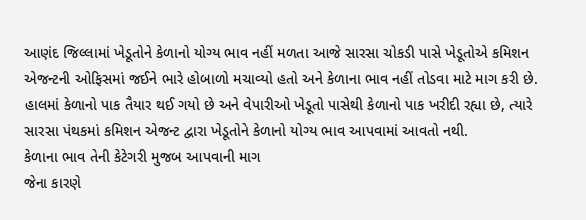આણંદ જિલ્લામાં ખેડૂતોને કેળાનો યોગ્ય ભાવ નહીં મળતા આજે સારસા ચોકડી પાસે ખેડૂતોએ કમિશન એજન્ટની ઓફિસમાં જઈને ભારે હોબાળો મચાવ્યો હતો અને કેળાના ભાવ નહીં તોડવા માટે માગ કરી છે. હાલમાં કેળાનો પાક તૈયાર થઈ ગયો છે અને વેપારીઓ ખેડૂતો પાસેથી કેળાનો પાક ખરીદી રહ્યા છે, ત્યારે સારસા પંથકમાં કમિશન એજન્ટ દ્વારા ખેડૂતોને કેળાનો યોગ્ય ભાવ આપવામાં આવતો નથી.
કેળાના ભાવ તેની કેટેગરી મુજબ આપવાની માગ
જેના કારણે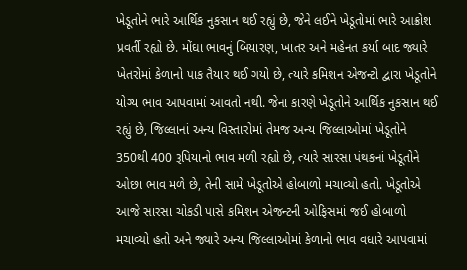ખેડૂતોને ભારે આર્થિક નુકસાન થઈ રહ્યું છે, જેને લઈને ખેડૂતોમાં ભારે આક્રોશ પ્રવર્તી રહ્યો છે. મોંઘા ભાવનું બિયારણ, ખાતર અને મહેનત કર્યા બાદ જ્યારે ખેતરોમાં કેળાનો પાક તૈયાર થઈ ગયો છે, ત્યારે કમિશન એજન્ટો દ્વારા ખેડૂતોને યોગ્ય ભાવ આપવામાં આવતો નથી. જેના કારણે ખેડૂતોને આર્થિક નુકસાન થઈ રહ્યું છે, જિલ્લાનાં અન્ય વિસ્તારોમાં તેમજ અન્ય જિલ્લાઓમાં ખેડૂતોને 350થી 400 રૂપિયાનો ભાવ મળી રહ્યો છે, ત્યારે સારસા પંથકનાં ખેડૂતોને ઓછા ભાવ મળે છે, તેની સામે ખેડૂતોએ હોબાળો મચાવ્યો હતો. ખેડૂતોએ આજે સારસા ચોકડી પાસે કમિશન એજન્ટની ઓફિસમાં જઈ હોબાળો મચાવ્યો હતો અને જ્યારે અન્ય જિલ્લાઓમાં કેળાનો ભાવ વધારે આપવામાં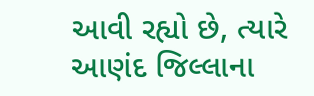આવી રહ્યો છે, ત્યારે આણંદ જિલ્લાના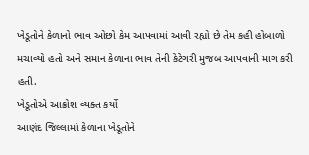ખેડૂતોને કેળાનો ભાવ ઓછો કેમ આપવામાં આવી રહ્યો છે તેમ કહી હોબાળો મચાવ્યો હતો અને સમાન કેળાના ભાવ તેની કેટેગરી મુજબ આપવાની માગ કરી હતી.
ખેડૂતોએ આક્રોશ વ્યક્ત કર્યો
આણંદ જિલ્લામાં કેળાના ખેડૂતોને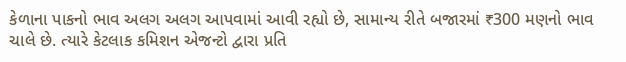કેળાના પાકનો ભાવ અલગ અલગ આપવામાં આવી રહ્યો છે, સામાન્ય રીતે બજારમાં ₹300 મણનો ભાવ ચાલે છે. ત્યારે કેટલાક કમિશન એજન્ટો દ્વારા પ્રતિ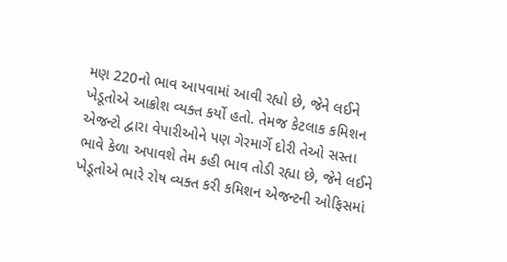મણ 220નો ભાવ આપવામાં આવી રહ્યો છે, જેને લઈને ખેડૂતોએ આક્રોશ વ્યક્ત કર્યો હતો. તેમજ કેટલાક કમિશન એજન્ટો દ્વારા વેપારીઓને પણ ગેરમાર્ગે દોરી તેઓ સસ્તા ભાવે કેળા અપાવશે તેમ કહી ભાવ તોડી રહ્યા છે, જેને લઈને ખેડૂતોએ ભારે રોષ વ્યક્ત કરી કમિશન એજન્ટની ઓફિસમાં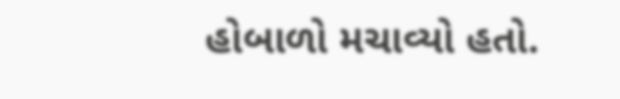હોબાળો મચાવ્યો હતો.